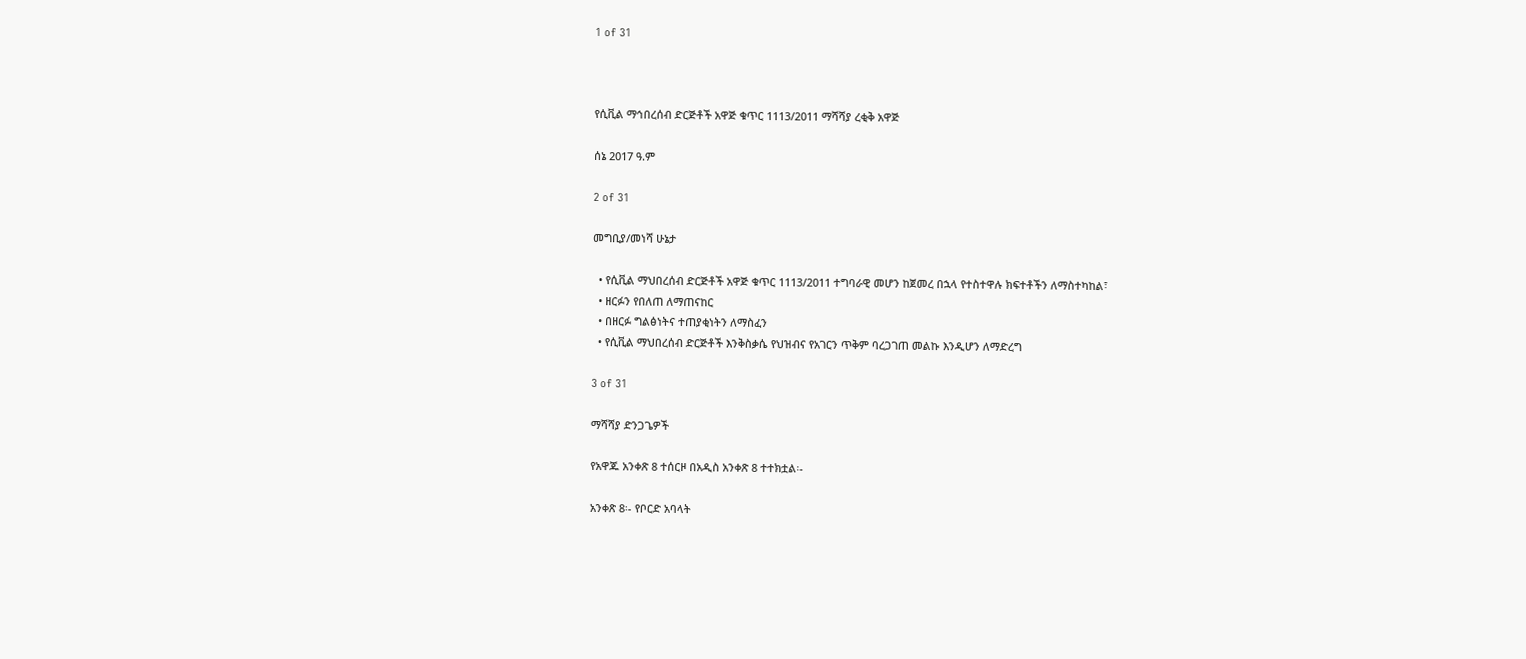1 of 31



የሲቪል ማኅበረሰብ ድርጅቶች አዋጅ ቁጥር 1113/2011 ማሻሻያ ረቂቅ አዋጅ

ሰኔ 2017 ዓ.ም

2 of 31

መግቢያ/መነሻ ሁኔታ

  • የሲቪል ማህበረሰብ ድርጅቶች አዋጅ ቁጥር 1113/2011 ተግባራዊ መሆን ከጀመረ በኋላ የተስተዋሉ ክፍተቶችን ለማስተካከል፣
  • ዘርፉን የበለጠ ለማጠናከር
  • በዘርፉ ግልፅነትና ተጠያቂነትን ለማስፈን
  • የሲቪል ማህበረሰብ ድርጅቶች እንቅስቃሴ የህዝብና የአገርን ጥቅም ባረጋገጠ መልኩ እንዲሆን ለማድረግ

3 of 31

ማሻሻያ ድንጋጌዎች

የአዋጁ አንቀጽ 8 ተሰርዞ በአዲስ አንቀጽ 8 ተተክቷል፡-

አንቀጽ 8፡- የቦርድ አባላት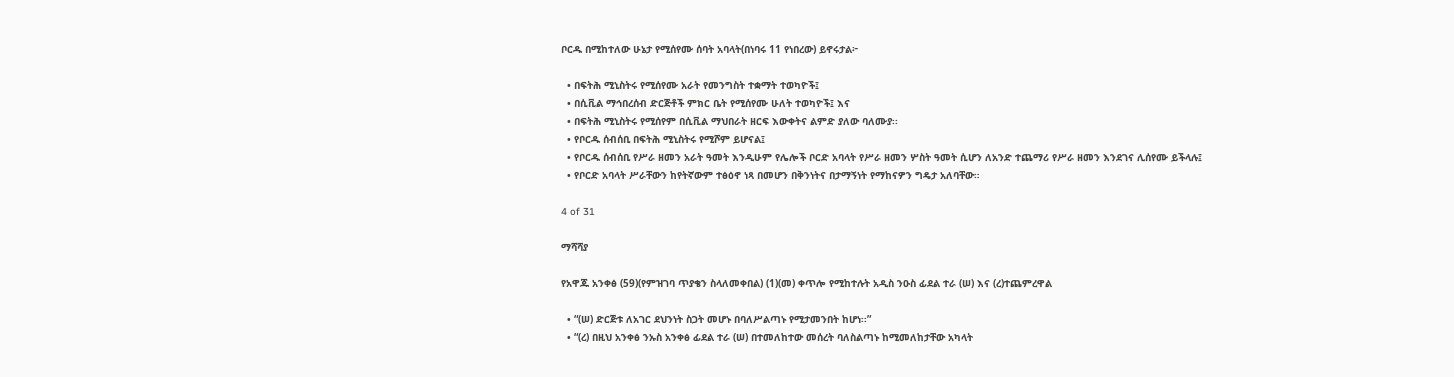ቦርዱ በሚከተለው ሁኔታ የሚሰየሙ ሰባት አባላት(በነባሩ 11 የነበረው) ይኖሩታል፦

  • በፍትሕ ሚኒስትሩ የሚሰየሙ አራት የመንግስት ተቋማት ተወካዮች፤
  • በሲቪል ማኅበረሰብ ድርጅቶች ምክር ቤት የሚሰየሙ ሁለት ተወካዮች፤ እና
  • በፍትሕ ሚኒስትሩ የሚሰየም በሲቪል ማህበራት ዘርፍ እውቀትና ልምድ ያለው ባለሙያ፡፡
  • የቦርዱ ሰብሰቢ በፍትሕ ሚኒስትሩ የሚሾም ይሆናል፤
  • የቦርዱ ሰብሰቢ የሥራ ዘመን አራት ዓመት እንዲሁም የሌሎች ቦርድ አባላት የሥራ ዘመን ሦስት ዓመት ሲሆን ለአንድ ተጨማሪ የሥራ ዘመን እንደገና ሊሰየሙ ይችላሉ፤
  • የቦርድ አባላት ሥራቸውን ከየትኛውም ተፅዕኖ ነጻ በመሆን በቅንነትና በታማኝነት የማከናዎን ግዴታ አለባቸው።

4 of 31

ማሻሻያ

የአዋጁ አንቀፅ (59)(የምዝገባ ጥያቄን ስላለመቀበል) (1)(መ) ቀጥሎ የሚከተሉት አዲስ ንዑስ ፊደል ተራ (ሠ) እና (ረ)ተጨምረዋል

  • “(ሠ) ድርጅቱ ለአገር ደህንነት ስጋት መሆኑ በባለሥልጣኑ የሚታመንበት ከሆነ፡፡”
  • “(ረ) በዚህ አንቀፅ ንኡስ አንቀፅ ፊደል ተራ (ሠ) በተመለከተው መሰረት ባለስልጣኑ ከሚመለከታቸው አካላት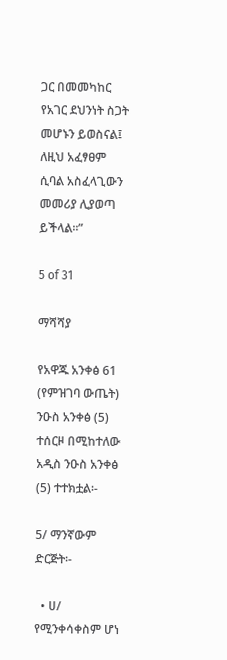ጋር በመመካከር የአገር ደህንነት ስጋት መሆኑን ይወስናል፤ ለዚህ አፈፃፀም ሲባል አስፈላጊውን መመሪያ ሊያወጣ ይችላል፡፡”

5 of 31

ማሻሻያ

የአዋጁ አንቀፅ 61 (የምዝገባ ውጤት) ንዑስ አንቀፅ (5) ተሰርዞ በሚከተለው አዲስ ንዑስ አንቀፅ (5) ተተክቷል፡-

5/ ማንኛውም ድርጅት፡-

  • ሀ/ የሚንቀሳቀስም ሆነ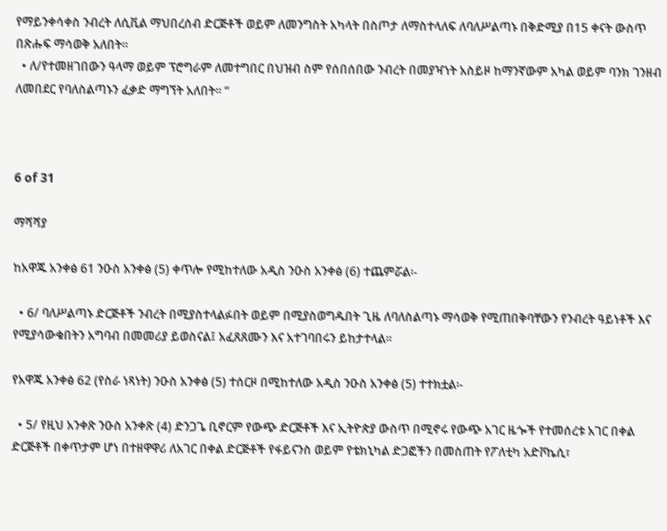የማይንቀሳቀስ ንብረት ለሲቪል ማህበረሰብ ድርጅቶች ወይም ለመንግስት አካላት በስጦታ ለማስተላለፍ ለባለሥልጣኑ በቅድሚያ በ15 ቀናት ውስጥ በጽሑፍ ማሳወቅ አለበት፡፡
  • ለ/የተመዘገበውን ዓላማ ወይም ፕሮግራም ለመተግበር በህዝብ ስም የሰበሰበው ንብረት በመያዣነት አስይዞ ከማንኛውም አካል ወይም ባንክ ገንዘብ ለመበደር የባለስልጣኑን ፈቃድ ማግኘት አለበት፡፡ “



6 of 31

ማሻሻያ

ከአዋጁ አንቀፅ 61 ንዑስ አንቀፅ (5) ቀጥሎ የሚከተለው አዲስ ንዑስ አንቀፅ (6) ተጨምሯል፡-

  • 6/ ባለሥልጣኑ ድርጅቶች ንብረት በሚያስተላልፉበት ወይም በሚያስወግዱበት ጊዜ ለባለስልጣኑ ማሳወቅ የሚጠበቅባቸውን የንብረት ዓይነቶች እና የሚያሳውቁበትን አግባብ በመመሪያ ይወስናል፤ አፈጸጸሙን እና አተገባበሩን ይከታተላል፡፡

የአዋጁ አንቀፅ 62 (የስራ ነጻነት) ንዑስ አንቀፅ (5) ተሰርዞ በሚከተለው አዲስ ንዑስ አንቀፅ (5) ተተክቷል፡-

  • 5/ የዚህ አንቀጽ ንዑስ አንቀጽ (4) ድንጋጌ ቢኖርም የውጭ ድርጅቶች እና ኢትዮጵያ ውስጥ በሚኖሩ የውጭ አገር ዜጐች የተመሰረቱ አገር በቀል ድርጅቶች በቀጥታም ሆነ በተዘዋዋሪ ለአገር በቀል ድርጅቶች የፋይናንስ ወይም የቴክኒካል ድጋፎችን በመስጠት የፖለቲካ አድቮኬሲ፣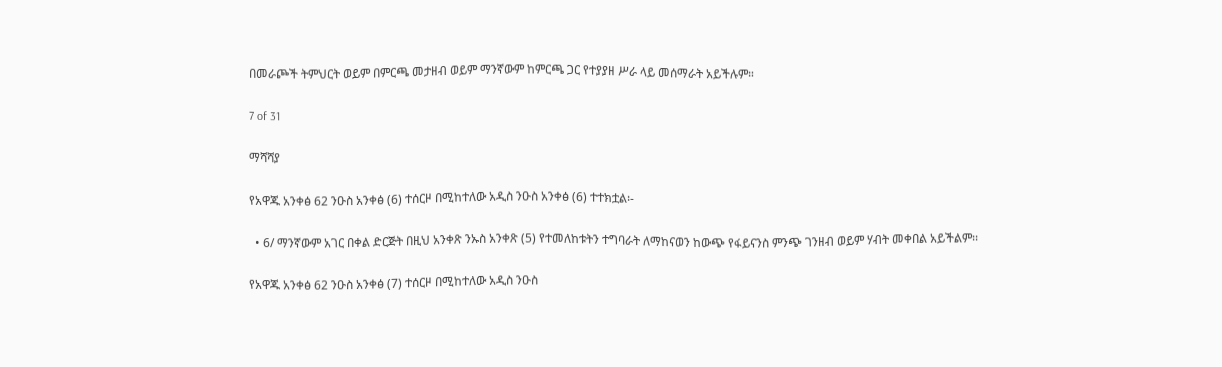በመራጮች ትምህርት ወይም በምርጫ መታዘብ ወይም ማንኛውም ከምርጫ ጋር የተያያዘ ሥራ ላይ መሰማራት አይችሉም።

7 of 31

ማሻሻያ

የአዋጁ አንቀፅ 62 ንዑስ አንቀፅ (6) ተሰርዞ በሚከተለው አዲስ ንዑስ አንቀፅ (6) ተተክቷል፡-

  • 6/ ማንኛውም አገር በቀል ድርጅት በዚህ አንቀጽ ንኡስ አንቀጽ (5) የተመለከቱትን ተግባራት ለማከናወን ከውጭ የፋይናንስ ምንጭ ገንዘብ ወይም ሃብት መቀበል አይችልም፡፡

የአዋጁ አንቀፅ 62 ንዑስ አንቀፅ (7) ተሰርዞ በሚከተለው አዲስ ንዑስ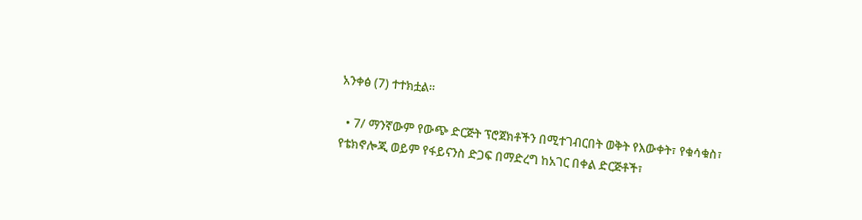አንቀፅ (7) ተተክቷል፡፡

  • 7/ ማንኛውም የውጭ ድርጅት ፕሮጀክቶችን በሚተገብርበት ወቅት የእውቀት፣ የቁሳቁስ፣ የቴክኖሎጂ ወይም የፋይናንስ ድጋፍ በማድረግ ከአገር በቀል ድርጅቶች፣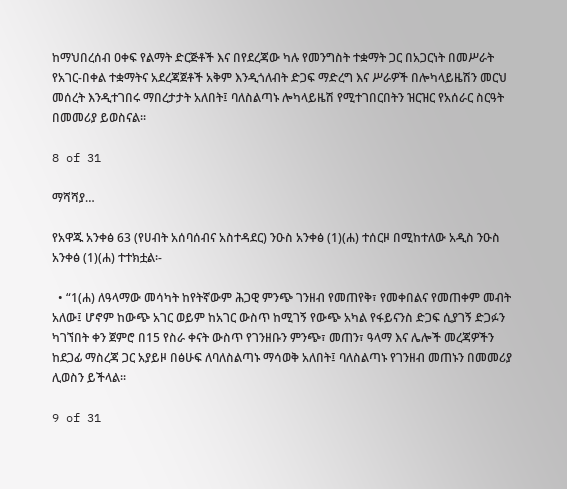ከማህበረሰብ ዐቀፍ የልማት ድርጅቶች እና በየደረጃው ካሉ የመንግስት ተቋማት ጋር በአጋርነት በመሥራት የአገር-በቀል ተቋማትና አደረጃጀቶች አቅም እንዲጎለብት ድጋፍ ማድረግ እና ሥራዎች በሎካላይዜሽን መርህ መሰረት እንዲተገበሩ ማበረታታት አለበት፤ ባለስልጣኑ ሎካላይዜሽ የሚተገበርበትን ዝርዝር የአሰራር ስርዓት በመመሪያ ይወስናል፡፡

8 of 31

ማሻሻያ…

የአዋጁ አንቀፅ 63 (የሀብት አሰባሰብና አስተዳደር) ንዑስ አንቀፅ (1)(ሐ) ተሰርዞ በሚከተለው አዲስ ንዑስ አንቀፅ (1)(ሐ) ተተክቷል፡-

  • “1(ሐ) ለዓላማው መሳካት ከየትኛውም ሕጋዊ ምንጭ ገንዘብ የመጠየቅ፣ የመቀበልና የመጠቀም መብት አለው፤ ሆኖም ከውጭ አገር ወይም ከአገር ውስጥ ከሚገኝ የውጭ አካል የፋይናንስ ድጋፍ ሲያገኝ ድጋፉን ካገኘበት ቀን ጀምሮ በ15 የስራ ቀናት ውስጥ የገንዘቡን ምንጭ፣ መጠን፣ ዓላማ እና ሌሎች መረጃዎችን ከደጋፊ ማስረጃ ጋር አያይዞ በፅሁፍ ለባለስልጣኑ ማሳወቅ አለበት፤ ባለስልጣኑ የገንዘብ መጠኑን በመመሪያ ሊወስን ይችላል፡፡

9 of 31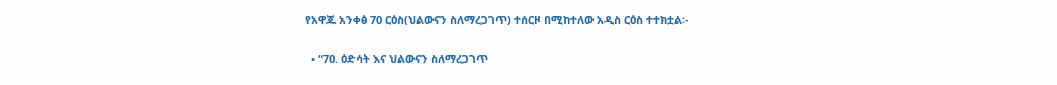የአዋጁ አንቀፅ 70 ርዕስ(ህልውናን ስለማረጋገጥ) ተሰርዞ በሚከተለው አዲስ ርዕስ ተተክቷል፡-

  • “7ዐ. ዕድሳት እና ህልውናን ስለማረጋገጥ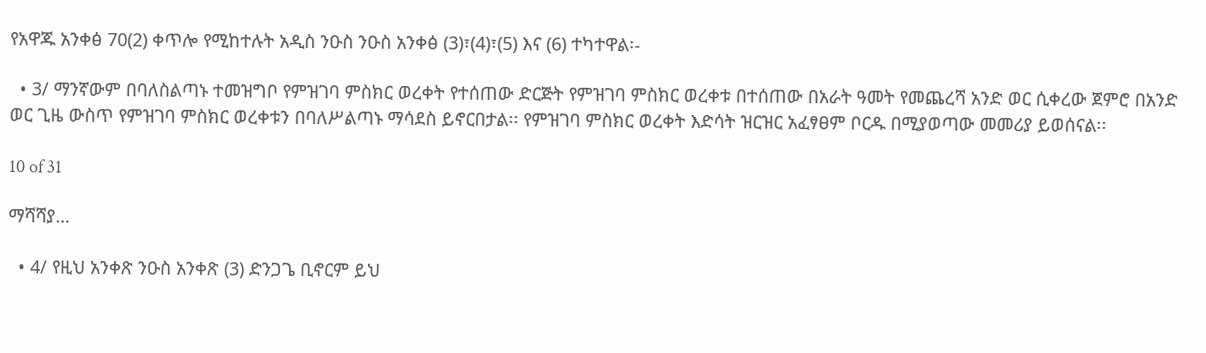የአዋጁ አንቀፅ 70(2) ቀጥሎ የሚከተሉት አዲስ ንዑስ ንዑስ አንቀፅ (3)፣(4)፣(5) እና (6) ተካተዋል፡-

  • 3/ ማንኛውም በባለስልጣኑ ተመዝግቦ የምዝገባ ምስክር ወረቀት የተሰጠው ድርጅት የምዝገባ ምስክር ወረቀቱ በተሰጠው በአራት ዓመት የመጨረሻ አንድ ወር ሲቀረው ጀምሮ በአንድ ወር ጊዜ ውስጥ የምዝገባ ምስክር ወረቀቱን በባለሥልጣኑ ማሳደስ ይኖርበታል፡፡ የምዝገባ ምስክር ወረቀት እድሳት ዝርዝር አፈፃፀም ቦርዱ በሚያወጣው መመሪያ ይወሰናል፡፡

10 of 31

ማሻሻያ…

  • 4/ የዚህ አንቀጽ ንዑስ አንቀጽ (3) ድንጋጌ ቢኖርም ይህ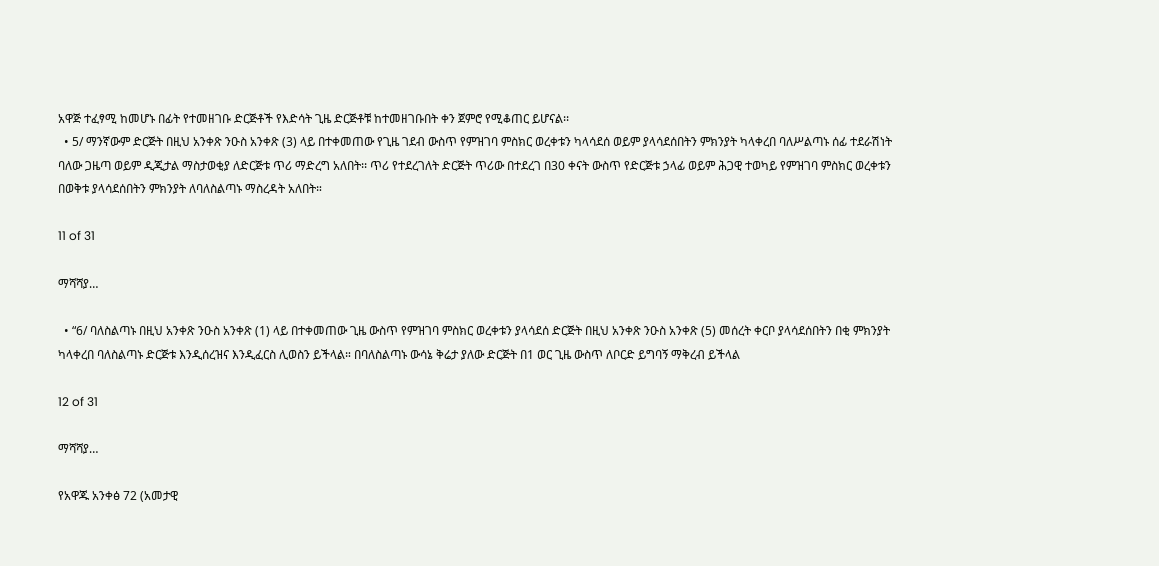አዋጅ ተፈፃሚ ከመሆኑ በፊት የተመዘገቡ ድርጅቶች የእድሳት ጊዜ ድርጅቶቹ ከተመዘገቡበት ቀን ጀምሮ የሚቆጠር ይሆናል፡፡
  • 5/ ማንኛውም ድርጅት በዚህ አንቀጽ ንዑስ አንቀጽ (3) ላይ በተቀመጠው የጊዜ ገደብ ውስጥ የምዝገባ ምስክር ወረቀቱን ካላሳደሰ ወይም ያላሳደሰበትን ምክንያት ካላቀረበ ባለሥልጣኑ ሰፊ ተደራሽነት ባለው ጋዜጣ ወይም ዲጂታል ማስታወቂያ ለድርጅቱ ጥሪ ማድረግ አለበት፡፡ ጥሪ የተደረገለት ድርጅት ጥሪው በተደረገ በ30 ቀናት ውስጥ የድርጅቱ ኃላፊ ወይም ሕጋዊ ተወካይ የምዝገባ ምስክር ወረቀቱን በወቅቱ ያላሳደሰበትን ምክንያት ለባለስልጣኑ ማስረዳት አለበት።

11 of 31

ማሻሻያ…

  • “6/ ባለስልጣኑ በዚህ አንቀጽ ንዑስ አንቀጽ (1) ላይ በተቀመጠው ጊዜ ውስጥ የምዝገባ ምስክር ወረቀቱን ያላሳደሰ ድርጅት በዚህ አንቀጽ ንዑስ አንቀጽ (5) መሰረት ቀርቦ ያላሳደሰበትን በቂ ምክንያት ካላቀረበ ባለስልጣኑ ድርጅቱ እንዲሰረዝና እንዲፈርስ ሊወስን ይችላል። በባለስልጣኑ ውሳኔ ቅሬታ ያለው ድርጅት በ1 ወር ጊዜ ውስጥ ለቦርድ ይግባኝ ማቅረብ ይችላል

12 of 31

ማሻሻያ…

የአዋጁ አንቀፅ 72 (አመታዊ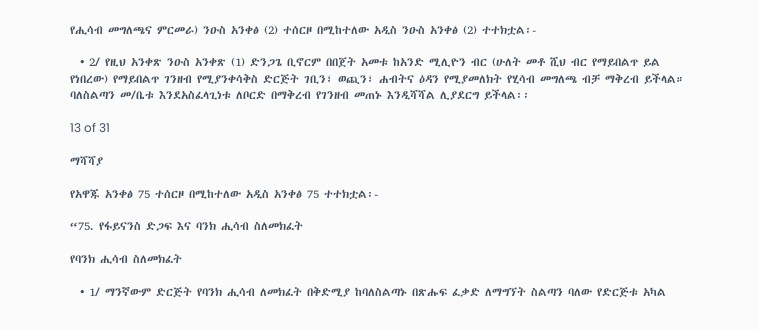የሒሳብ መግለጫና ምርመራ) ንዑስ አንቀፅ (2) ተሰርዞ በሚከተለው አዲስ ንዑስ አንቀፅ (2) ተተክቷል፡-

  • 2/ የዚህ አንቀጽ ንዑስ አንቀጽ (1) ድንጋጌ ቢኖርም በበጀት አመቱ ከአንድ ሚሊዮን ብር (ሁለት መቶ ሺህ ብር የማይበልጥ ይል የነበረው) የማይበልጥ ገንዘብ የሚያንቀሳቅስ ድርጅት ገቢን፣ ወጪን፣ ሐብትና ዕዳን የሚያመለክት የሂሳብ መግለጫ ብቻ ማቅረብ ይችላል። ባለስልጣን መ/ቤቱ እንደአስፈላጊነቱ ለቦርድ በማቅረብ የገንዘብ መጠኑ እንዲሻሻል ሊያደርግ ይችላል፡፡

13 of 31

ማሻሻያ

የአዋጁ አንቀፅ 75 ተሰርዞ በሚከተለው አዲስ አንቀፅ 75 ተተክቷል፡-

“75. የፋይናንስ ድጋፍ እና ባንክ ሒሳብ ስለመክፈት

የባንክ ሒሳብ ስለመክፈት

  • 1/ ማንኛውም ድርጅት የባንክ ሒሳብ ለመክፈት በቅድሚያ ከባለስልጣኑ በጽሑፍ ፈቃድ ለማግኘት ስልጣን ባለው የድርጅቱ አካል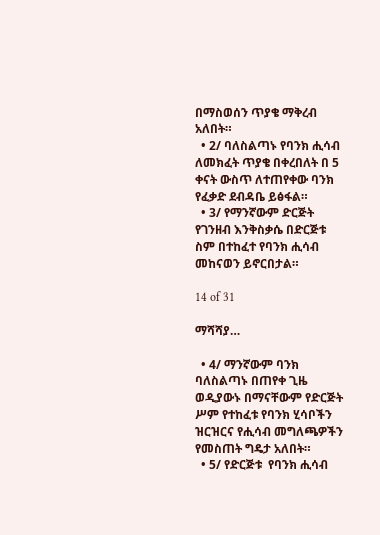በማስወሰን ጥያቄ ማቅረብ አለበት።
  • 2/ ባለስልጣኑ የባንክ ሒሳብ ለመክፈት ጥያቄ በቀረበለት በ 5 ቀናት ውስጥ ለተጠየቀው ባንክ የፈቃድ ደብዳቤ ይፅፋል።
  • 3/ የማንኛውም ድርጅት የገንዘብ እንቅስቃሴ በድርጅቱ ስም በተከፈተ የባንክ ሒሳብ መከናወን ይኖርበታል።

14 of 31

ማሻሻያ…

  • 4/ ማንኛውም ባንክ ባለስልጣኑ በጠየቀ ጊዜ ወዲያውኑ በማናቸውም የድርጅት ሥም የተከፈቱ የባንክ ሂሳቦችን ዝርዝርና የሒሳብ መግለጫዎችን የመስጠት ግዴታ አለበት።
  • 5/ የድርጅቱ  የባንክ ሒሳብ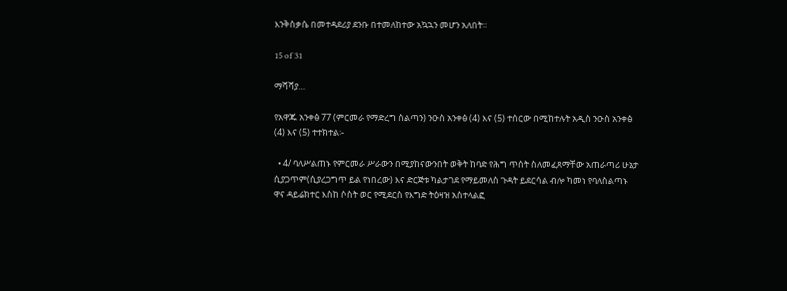እንቅስቃሴ በመተዳደሪያ ደንቡ በተመለከተው አኳኋን መሆን አለበት።

15 of 31

ማሻሻያ…

የአዋጁ አንቀፅ 77 (ምርመራ የማድረግ ስልጣን) ንዑስ አንቀፅ (4) እና (5) ተሰርው በሚከተሉት አዲስ ንዑስ አንቀፅ (4) እና (5) ተተክተል፡-

  • 4/ ባለሥልጠኑ የምርመራ ሥራውን በሚያከናውንበት ወቅት ከባድ የሕግ ጥሰት ስለመፈጸማቸው አጠራጣሪ ሁኔታ ሲያጋጥም(ሲያረጋግጥ ይል የነበረው) እና ድርጅቱ ካልታገደ የማይመለስ ጉዳት ይደርሳል ብሎ ካመነ የባለስልጣኑ ዋና ዳይሬክተር እስከ ሶስት ወር የሚደርስ የእግድ ትዕዛዝ አስተላልፎ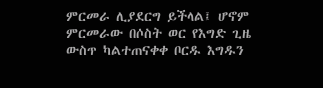ምርመራ ሊያደርግ ይችላል፤ ሆኖም ምርመራው በሶስት ወር የእግድ ጊዜ ውስጥ ካልተጠናቀቀ ቦርዱ እግዱን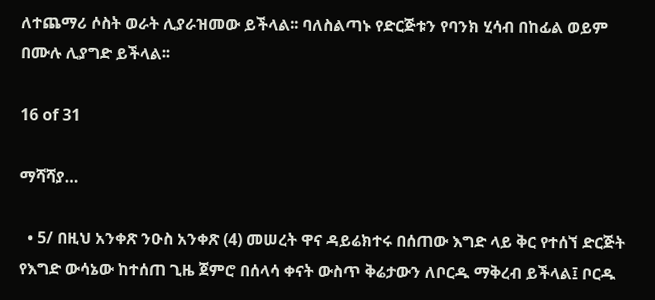ለተጨማሪ ሶስት ወራት ሊያራዝመው ይችላል፡፡ ባለስልጣኑ የድርጅቱን የባንክ ሂሳብ በከፊል ወይም በሙሉ ሊያግድ ይችላል፡፡

16 of 31

ማሻሻያ…

  • 5/ በዚህ አንቀጽ ንዑስ አንቀጽ (4) መሠረት ዋና ዳይሬክተሩ በሰጠው እግድ ላይ ቅር የተሰኘ ድርጅት የእግድ ውሳኔው ከተሰጠ ጊዜ ጀምሮ በሰላሳ ቀናት ውስጥ ቅሬታውን ለቦርዱ ማቅረብ ይችላል፤ ቦርዱ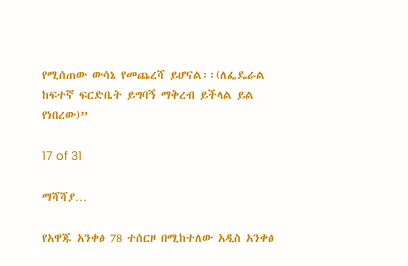የሚሰጠው ውሳኔ የመጨረሻ ይሆናል፡፡(ለፌዴራል ከፍተኛ ፍርድቤት ይግባኝ ማቅረብ ይችላል ይል የነበረው)”

17 of 31

ማሻሻያ…

የአዋጁ አንቀፅ 78 ተሰርዞ በሚከተለው አዲስ አንቀፅ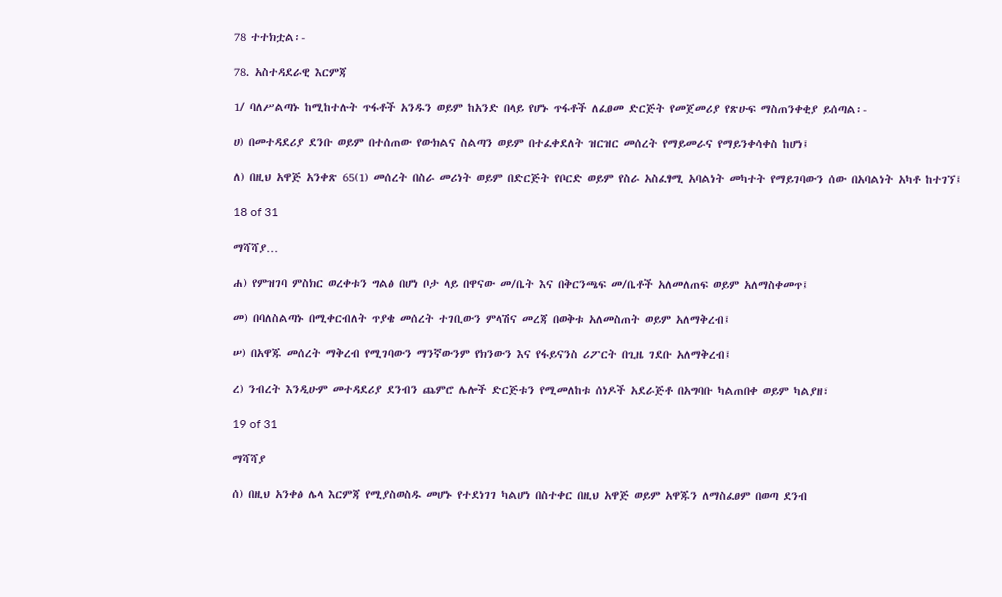78 ተተክቷል፡-

78. አስተዳደራዊ እርምጃ

1/ ባለሥልጣኑ ከሚከተሉት ጥፋቶች አንዱን ወይም ከአንድ በላይ የሆኑ ጥፋቶች ለፈፀመ ድርጅት የመጀመሪያ የጽሁፍ ማስጠንቀቂያ ይሰጣል፡-

ሀ) በመተዳደሪያ ደንቡ ወይም በተሰጠው የውክልና ስልጣን ወይም በተፈቀደለት ዝርዝር መሰረት የማይመራና የማይንቀሳቀስ ከሆነ፤

ለ) በዚህ አዋጅ አንቀጽ 65(1) መሰረት በስራ መሪነት ወይም በድርጅት የቦርድ ወይም የስራ አስፈፃሚ አባልነት መካተት የማይገባውን ሰው በአባልነት አካቶ ከተገኘ፤

18 of 31

ማሻሻያ…

ሐ) የምዝገባ ምስክር ወረቀቱን ግልፅ በሆነ ቦታ ላይ በዋናው መ/ቤት እና በቅርንጫፍ መ/ቤቶች አለመለጠፍ ወይም አለማስቀመጥ፤

መ) በባለስልጣኑ በሚቀርብለት ጥያቄ መሰረት ተገቢውን ምላሽና መረጃ በወቅቱ አለመስጠት ወይም አለማቅረብ፤

ሠ) በአዋጁ መሰረት ማቅረብ የሚገባውን ማንኛውንም የክንውን እና የፋይናንስ ሪፖርት በጊዜ ገደቡ አለማቅረብ፤

ረ) ንብረት እንዲሁም መተዳደሪያ ደንብን ጨምሮ ሌሎች ድርጅቱን የሚመለከቱ ሰነዶች አደራጅቶ በአግባቡ ካልጠበቀ ወይም ካልያዘ፣

19 of 31

ማሻሻያ

ሰ) በዚህ አንቀፅ ሌላ እርምጃ የሚያስወስዱ መሆኑ የተደነገገ ካልሆነ በስተቀር በዚህ አዋጅ ወይም አዋጁን ለማስፈፀም በወጣ ደንብ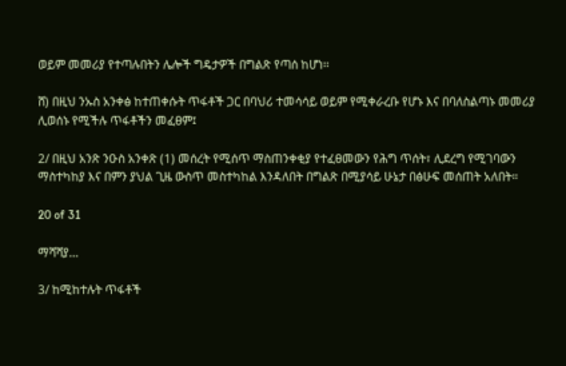ወይም መመሪያ የተጣሉበትን ሌሎች ግዴታዎች በግልጽ የጣሰ ከሆነ፡፡

ሸ) በዚህ ንኡስ አንቀፅ ከተጠቀሱት ጥፋቶች ጋር በባህሪ ተመሳሳይ ወይም የሚቀራረቡ የሆኑ እና በባለስልጣኑ መመሪያ ሊወሰኑ የሚችሉ ጥፋቶችን መፈፀም፤

2/ በዚህ አንጽ ንዑስ አንቀጽ (1) መሰረት የሚሰጥ ማስጠንቀቂያ የተፈፀመውን የሕግ ጥሰት፣ ሊደረግ የሚገባውን ማስተካከያ እና በምን ያህል ጊዜ ውስጥ መስተካከል እንዳለበት በግልጽ በሚያሳይ ሁኔታ በፅሁፍ መሰጠት አለበት።

20 of 31

ማሻሻያ…

3/ ከሚከተሉት ጥፋቶች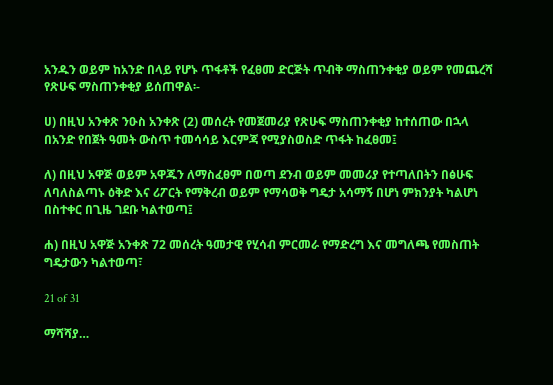አንዱን ወይም ከአንድ በላይ የሆኑ ጥፋቶች የፈፀመ ድርጅት ጥብቅ ማስጠንቀቂያ ወይም የመጨረሻ የጽሁፍ ማስጠንቀቂያ ይሰጠዋል፡-

ሀ) በዚህ አንቀጽ ንዑስ አንቀጽ (2) መሰረት የመጀመሪያ የጽሁፍ ማስጠንቀቂያ ከተሰጠው በኋላ በአንድ የበጀት ዓመት ውስጥ ተመሳሳይ እርምጃ የሚያስወስድ ጥፋት ከፈፀመ፤

ለ) በዚህ አዋጅ ወይም አዋጁን ለማስፈፀም በወጣ ደንብ ወይም መመሪያ የተጣለበትን በፅሁፍ ለባለስልጣኑ ዕቅድ እና ሪፖርት የማቅረብ ወይም የማሳወቅ ግዴታ አሳማኝ በሆነ ምክንያት ካልሆነ በስተቀር በጊዜ ገደቡ ካልተወጣ፤

ሐ) በዚህ አዋጅ አንቀጽ 72 መሰረት ዓመታዊ የሂሳብ ምርመራ የማድረግ እና መግለጫ የመስጠት ግዴታውን ካልተወጣ፣

21 of 31

ማሻሻያ…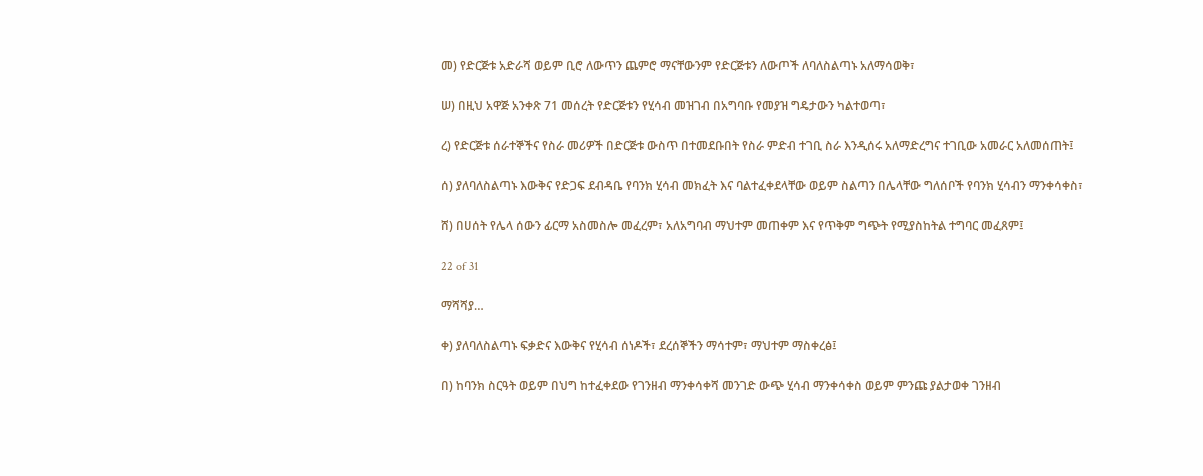መ) የድርጅቱ አድራሻ ወይም ቢሮ ለውጥን ጨምሮ ማናቸውንም የድርጅቱን ለውጦች ለባለስልጣኑ አለማሳወቅ፣

ሠ) በዚህ አዋጅ አንቀጽ 71 መሰረት የድርጅቱን የሂሳብ መዝገብ በአግባቡ የመያዝ ግዴታውን ካልተወጣ፣

ረ) የድርጅቱ ሰራተኞችና የስራ መሪዎች በድርጅቱ ውስጥ በተመደቡበት የስራ ምድብ ተገቢ ስራ እንዲሰሩ አለማድረግና ተገቢው አመራር አለመሰጠት፤

ሰ) ያለባለስልጣኑ እውቅና የድጋፍ ደብዳቤ የባንክ ሂሳብ መክፈት እና ባልተፈቀደላቸው ወይም ስልጣን በሌላቸው ግለሰቦች የባንክ ሂሳብን ማንቀሳቀስ፣

ሸ) በሀሰት የሌላ ሰውን ፊርማ አስመስሎ መፈረም፣ አለአግባብ ማህተም መጠቀም እና የጥቅም ግጭት የሚያስከትል ተግባር መፈጸም፤

22 of 31

ማሻሻያ…

ቀ) ያለባለስልጣኑ ፍቃድና እውቅና የሂሳብ ሰነዶች፣ ደረሰኞችን ማሳተም፣ ማህተም ማስቀረፅ፤

በ) ከባንክ ስርዓት ወይም በህግ ከተፈቀደው የገንዘብ ማንቀሳቀሻ መንገድ ውጭ ሂሳብ ማንቀሳቀስ ወይም ምንጩ ያልታወቀ ገንዘብ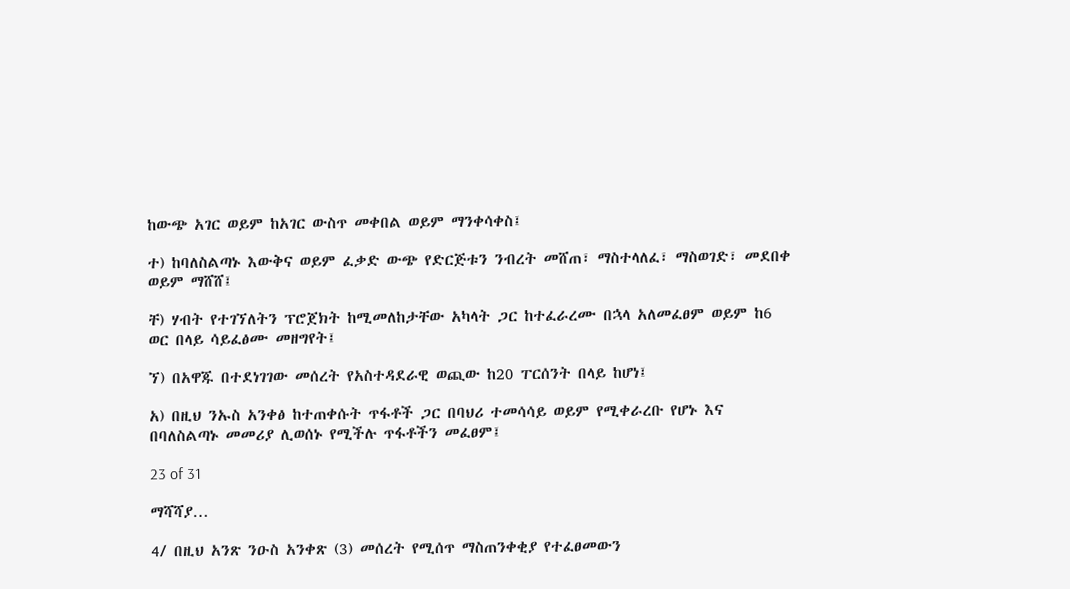ከውጭ አገር ወይም ከአገር ውስጥ መቀበል ወይም ማንቀሳቀስ፤

ተ) ከባለስልጣኑ እውቅና ወይም ፈቃድ ውጭ የድርጅቱን ንብረት መሸጠ፣ ማስተላለፈ፣ ማስወገድ፣ መደበቀ ወይም ማሸሸ፤

ቸ) ሃብት የተገኘለትን ፕሮጀክት ከሚመለከታቸው አካላት ጋር ከተፈራረሙ በኋላ አለመፈፀም ወይም ከ6 ወር በላይ ሳይፈፅሙ መዘግየት፤

ኘ) በአዋጁ በተደነገገው መሰረት የአስተዳደራዊ ወጪው ከ20 ፐርሰንት በላይ ከሆነ፤

አ) በዚህ ንኡስ አንቀፅ ከተጠቀሱት ጥፋቶች ጋር በባህሪ ተመሳሳይ ወይም የሚቀራረቡ የሆኑ እና በባለስልጣኑ መመሪያ ሊወሰኑ የሚችሉ ጥፋቶችን መፈፀም፤

23 of 31

ማሻሻያ…

4/ በዚህ አንጽ ንዑስ አንቀጽ (3) መሰረት የሚሰጥ ማስጠንቀቂያ የተፈፀመውን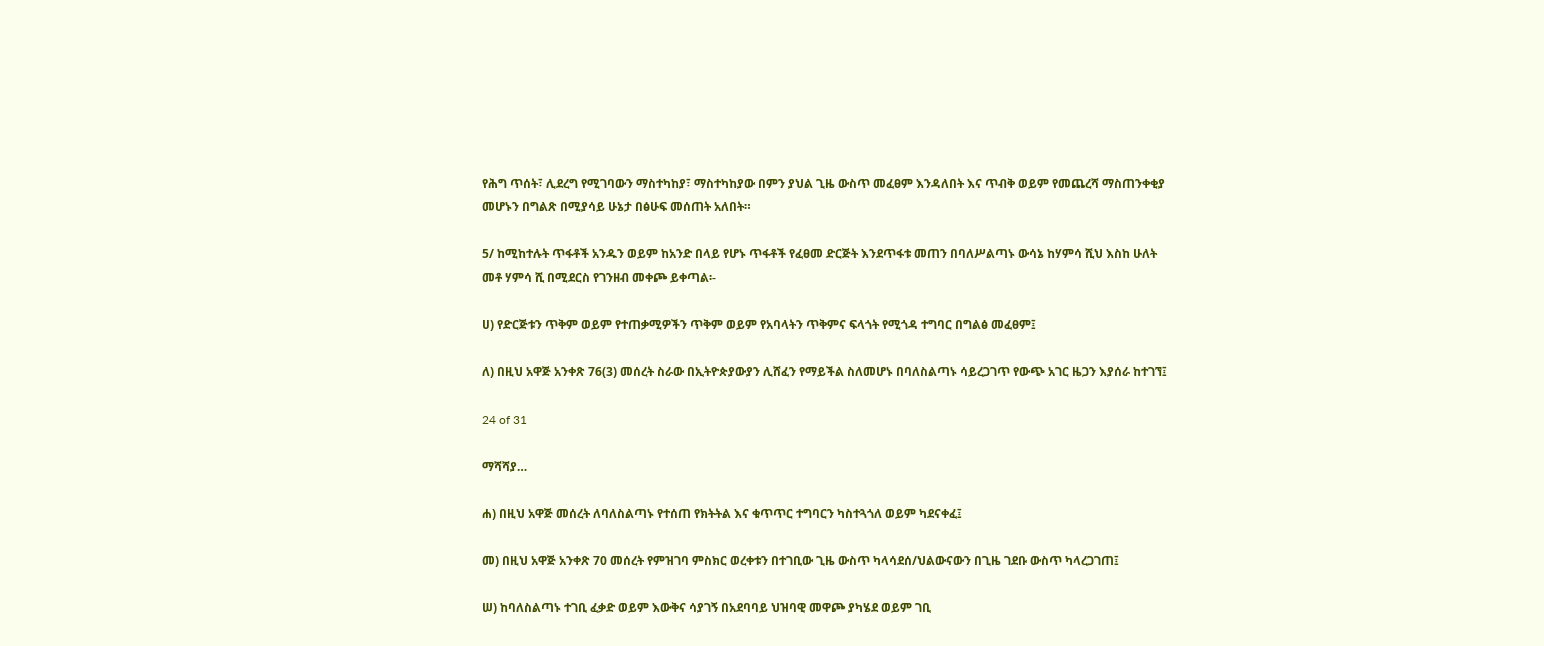የሕግ ጥሰት፣ ሊደረግ የሚገባውን ማስተካከያ፣ ማስተካከያው በምን ያህል ጊዜ ውስጥ መፈፀም እንዳለበት እና ጥብቅ ወይም የመጨረሻ ማስጠንቀቂያ መሆኑን በግልጽ በሚያሳይ ሁኔታ በፅሁፍ መሰጠት አለበት።

5/ ከሚከተሉት ጥፋቶች አንዱን ወይም ከአንድ በላይ የሆኑ ጥፋቶች የፈፀመ ድርጅት እንደጥፋቱ መጠን በባለሥልጣኑ ውሳኔ ከሃምሳ ሺህ እስከ ሁለት መቶ ሃምሳ ሺ በሚደርስ የገንዘብ መቀጮ ይቀጣል፡-

ሀ) የድርጅቱን ጥቅም ወይም የተጠቃሚዎችን ጥቅም ወይም የአባላትን ጥቅምና ፍላጎት የሚጎዳ ተግባር በግልፅ መፈፀም፤

ለ) በዚህ አዋጅ አንቀጽ 76(3) መሰረት ስራው በኢትዮጵያውያን ሊሸፈን የማይችል ስለመሆኑ በባለስልጣኑ ሳይረጋገጥ የውጭ አገር ዜጋን እያሰራ ከተገኘ፤

24 of 31

ማሻሻያ…

ሐ) በዚህ አዋጅ መሰረት ለባለስልጣኑ የተሰጠ የክትትል እና ቁጥጥር ተግባርን ካስተጓጎለ ወይም ካደናቀፈ፤

መ) በዚህ አዋጅ አንቀጽ 70 መሰረት የምዝገባ ምስክር ወረቀቱን በተገቢው ጊዜ ውስጥ ካላሳደሰ/ህልውናውን በጊዜ ገደቡ ውስጥ ካላረጋገጠ፤

ሠ) ከባለስልጣኑ ተገቢ ፈቃድ ወይም እውቅና ሳያገኝ በአደባባይ ህዝባዊ መዋጮ ያካሄደ ወይም ገቢ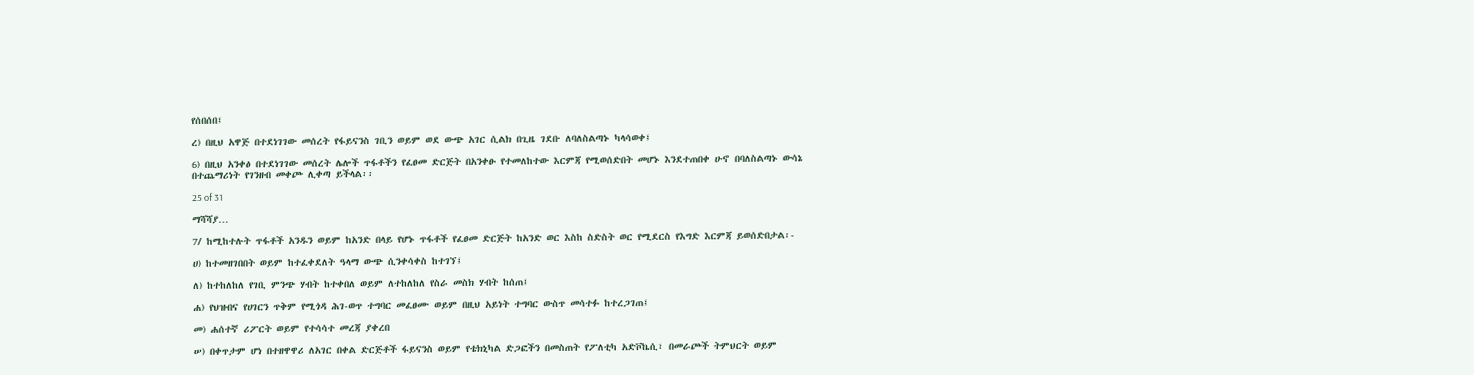የሰበሰበ፤

ረ) በዚህ አዋጅ በተደነገገው መሰረት የፋይናንስ ገቢን ወይም ወደ ውጭ አገር ሲልክ በጊዜ ገደቡ ለባለስልጣኑ ካላሳወቀ፤

6) በዚህ አንቀፅ በተደነገገው መሰረት ሌሎች ጥፋቶችን የፈፀመ ድርጅት በአንቀፁ የተመለከተው እርምጃ የሚወሰድበት መሆኑ እንደተጠበቀ ሁኖ በባለስልጣኑ ውሳኔ በተጨማሪነት የገንዘብ መቀጮ ሊቀጣ ይችላል፡፡

25 of 31

ማሻሻያ…

7/ ከሚከተሉት ጥፋቶች አንዱን ወይም ከአንድ በላይ የሆኑ ጥፋቶች የፈፀመ ድርጅት ከአንድ ወር እስከ ስድስት ወር የሚደርስ የእግድ እርምጃ ይወሰድበታል፡-

ሀ) ከተመዘገበበት ወይም ከተፈቀደለት ዓላማ ውጭ ሲንቀሳቀስ ከተገኘ፤

ለ) ከተከለከለ የገቢ ምንጭ ሃብት ከተቀበለ ወይም ለተከለከለ የስራ መስክ ሃብት ከሰጠ፤

ሐ) የህዝብና የሀገርን ጥቅም የሚጎዳ ሕገ-ወጥ ተግባር መፈፀሙ ወይም በዚህ አይነት ተግባር ውስጥ መሳተፉ ከተረጋገጠ፤

መ) ሐሰተኛ ሪፖርት ወይም የተሳሳተ መረጃ ያቀረበ

ሠ) በቀጥታም ሆነ በተዘዋዋሪ ለአገር በቀል ድርጅቶች ፋይናንስ ወይም የቴክኒካል ድጋፎችን በመስጠት የፖለቲካ አድቮኬሲ፣ በመራጮች ትምህርት ወይም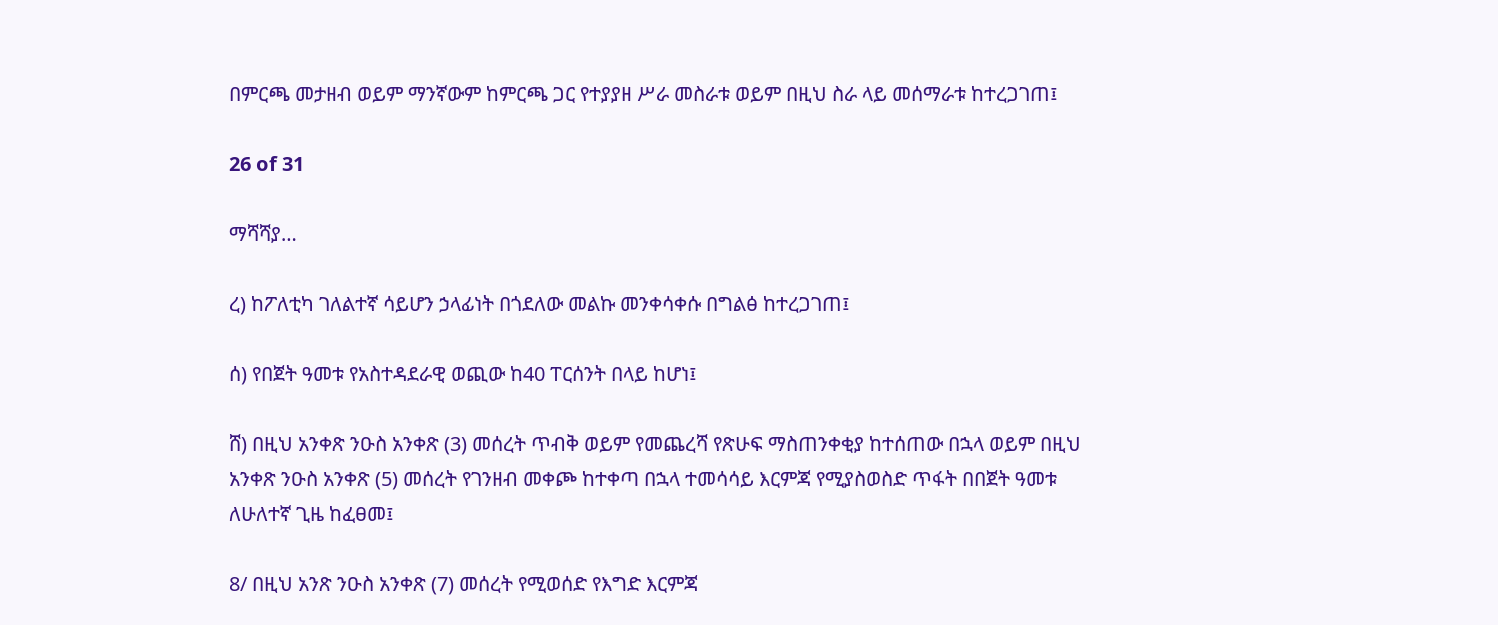በምርጫ መታዘብ ወይም ማንኛውም ከምርጫ ጋር የተያያዘ ሥራ መስራቱ ወይም በዚህ ስራ ላይ መሰማራቱ ከተረጋገጠ፤

26 of 31

ማሻሻያ…

ረ) ከፖለቲካ ገለልተኛ ሳይሆን ኃላፊነት በጎደለው መልኩ መንቀሳቀሱ በግልፅ ከተረጋገጠ፤

ሰ) የበጀት ዓመቱ የአስተዳደራዊ ወጪው ከ40 ፐርሰንት በላይ ከሆነ፤

ሸ) በዚህ አንቀጽ ንዑስ አንቀጽ (3) መሰረት ጥብቅ ወይም የመጨረሻ የጽሁፍ ማስጠንቀቂያ ከተሰጠው በኋላ ወይም በዚህ አንቀጽ ንዑስ አንቀጽ (5) መሰረት የገንዘብ መቀጮ ከተቀጣ በኋላ ተመሳሳይ እርምጃ የሚያስወስድ ጥፋት በበጀት ዓመቱ ለሁለተኛ ጊዜ ከፈፀመ፤

8/ በዚህ አንጽ ንዑስ አንቀጽ (7) መሰረት የሚወሰድ የእግድ እርምጃ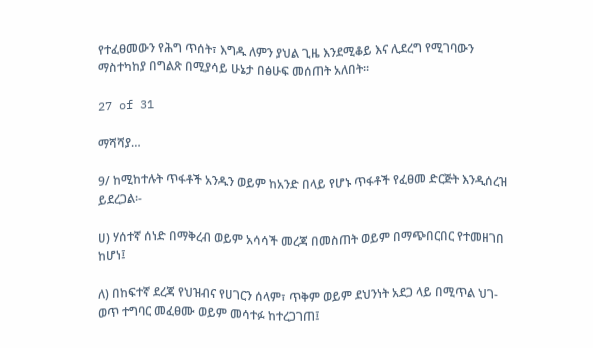የተፈፀመውን የሕግ ጥሰት፣ እግዱ ለምን ያህል ጊዜ እንደሚቆይ እና ሊደረግ የሚገባውን ማስተካከያ በግልጽ በሚያሳይ ሁኔታ በፅሁፍ መሰጠት አለበት።

27 of 31

ማሻሻያ…

9/ ከሚከተሉት ጥፋቶች አንዱን ወይም ከአንድ በላይ የሆኑ ጥፋቶች የፈፀመ ድርጅት እንዲሰረዝ ይደረጋል፡-

ሀ) ሃሰተኛ ሰነድ በማቅረብ ወይም አሳሳች መረጃ በመስጠት ወይም በማጭበርበር የተመዘገበ ከሆነ፤

ለ) በከፍተኛ ደረጃ የህዝብና የሀገርን ሰላም፣ ጥቅም ወይም ደህንነት አደጋ ላይ በሚጥል ህገ-ወጥ ተግባር መፈፀሙ ወይም መሳተፉ ከተረጋገጠ፤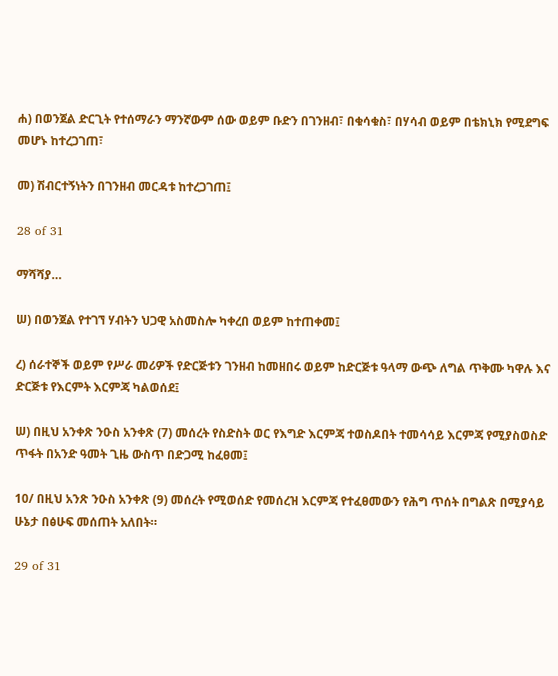ሐ) በወንጀል ድርጊት የተሰማራን ማንኛውም ሰው ወይም ቡድን በገንዘብ፣ በቁሳቁስ፣ በሃሳብ ወይም በቴክኒክ የሚደግፍ መሆኑ ከተረጋገጠ፣

መ) ሽብርተኝነትን በገንዘብ መርዳቱ ከተረጋገጠ፤

28 of 31

ማሻሻያ…

ሠ) በወንጀል የተገኘ ሃብትን ህጋዊ አስመስሎ ካቀረበ ወይም ከተጠቀመ፤

ረ) ሰራተኞች ወይም የሥራ መሪዎች የድርጅቱን ገንዘብ ከመዘበሩ ወይም ከድርጅቱ ዓላማ ውጭ ለግል ጥቅሙ ካዋሉ እና ድርጅቱ የእርምት እርምጃ ካልወሰደ፤

ሠ) በዚህ አንቀጽ ንዑስ አንቀጽ (7) መሰረት የስድስት ወር የእግድ እርምጃ ተወስዶበት ተመሳሳይ እርምጃ የሚያስወስድ ጥፋት በአንድ ዓመት ጊዜ ውስጥ በድጋሚ ከፈፀመ፤

10/ በዚህ አንጽ ንዑስ አንቀጽ (9) መሰረት የሚወሰድ የመሰረዝ እርምጃ የተፈፀመውን የሕግ ጥሰት በግልጽ በሚያሳይ ሁኔታ በፅሁፍ መሰጠት አለበት።

29 of 31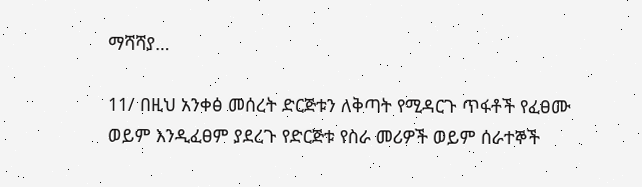ማሻሻያ…

11/ በዚህ አንቀፅ መሰረት ድርጅቱን ለቅጣት የሚዳርጉ ጥፋቶች የፈፀሙ ወይም እንዲፈፀም ያደረጉ የድርጅቱ የስራ መሪዎች ወይም ሰራተኞች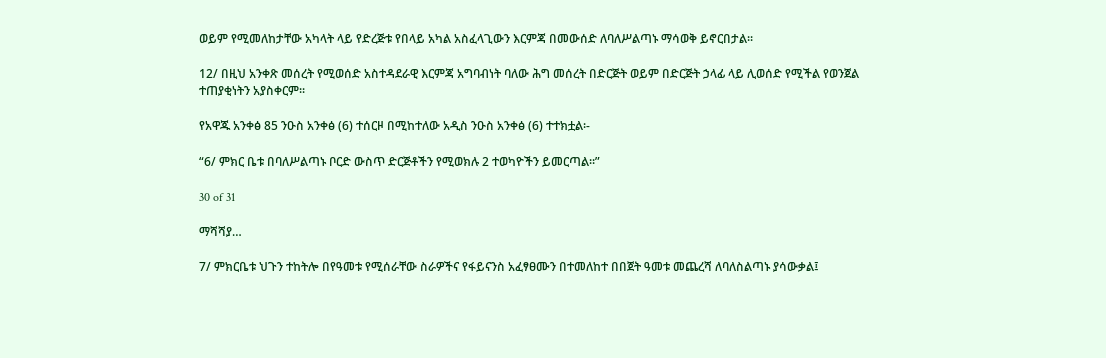ወይም የሚመለከታቸው አካላት ላይ የድረጅቱ የበላይ አካል አስፈላጊውን እርምጃ በመውሰድ ለባለሥልጣኑ ማሳወቅ ይኖርበታል፡፡

12/ በዚህ አንቀጽ መሰረት የሚወሰድ አስተዳደራዊ እርምጃ አግባብነት ባለው ሕግ መሰረት በድርጅት ወይም በድርጅት ኃላፊ ላይ ሊወሰድ የሚችል የወንጀል ተጠያቂነትን አያስቀርም፡፡

የአዋጁ አንቀፅ 85 ንዑስ አንቀፅ (6) ተሰርዞ በሚከተለው አዲስ ንዑስ አንቀፅ (6) ተተክቷል፡-

“6/ ምክር ቤቱ በባለሥልጣኑ ቦርድ ውስጥ ድርጅቶችን የሚወክሉ 2 ተወካዮችን ይመርጣል።”

30 of 31

ማሻሻያ…

7/ ምክርቤቱ ህጉን ተከትሎ በየዓመቱ የሚሰራቸው ስራዎችና የፋይናንስ አፈፃፀሙን በተመለከተ በበጀት ዓመቱ መጨረሻ ለባለስልጣኑ ያሳውቃል፤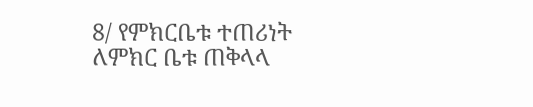8/ የምክርቤቱ ተጠሪነት ለምክር ቤቱ ጠቅላላ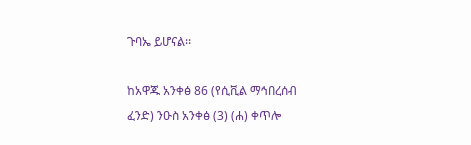ጉባኤ ይሆናል፡፡

ከአዋጁ አንቀፅ 86 (የሲቪል ማኅበረሰብ ፈንድ) ንዑስ አንቀፅ (3) (ሐ) ቀጥሎ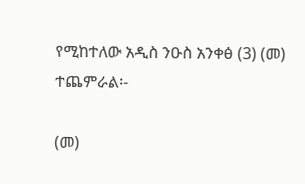የሚከተለው አዲስ ንዑስ አንቀፅ (3) (መ) ተጨምራል፡-

(መ)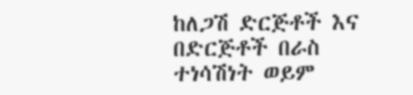ከለጋሽ ድርጅቶች እና በድርጅቶች በራስ ተነሳሽነት ወይም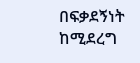በፍቃደኝነት ከሚደረግ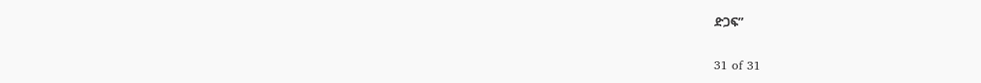ድጋፍ”

31 of 31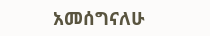አመሰግናለሁ